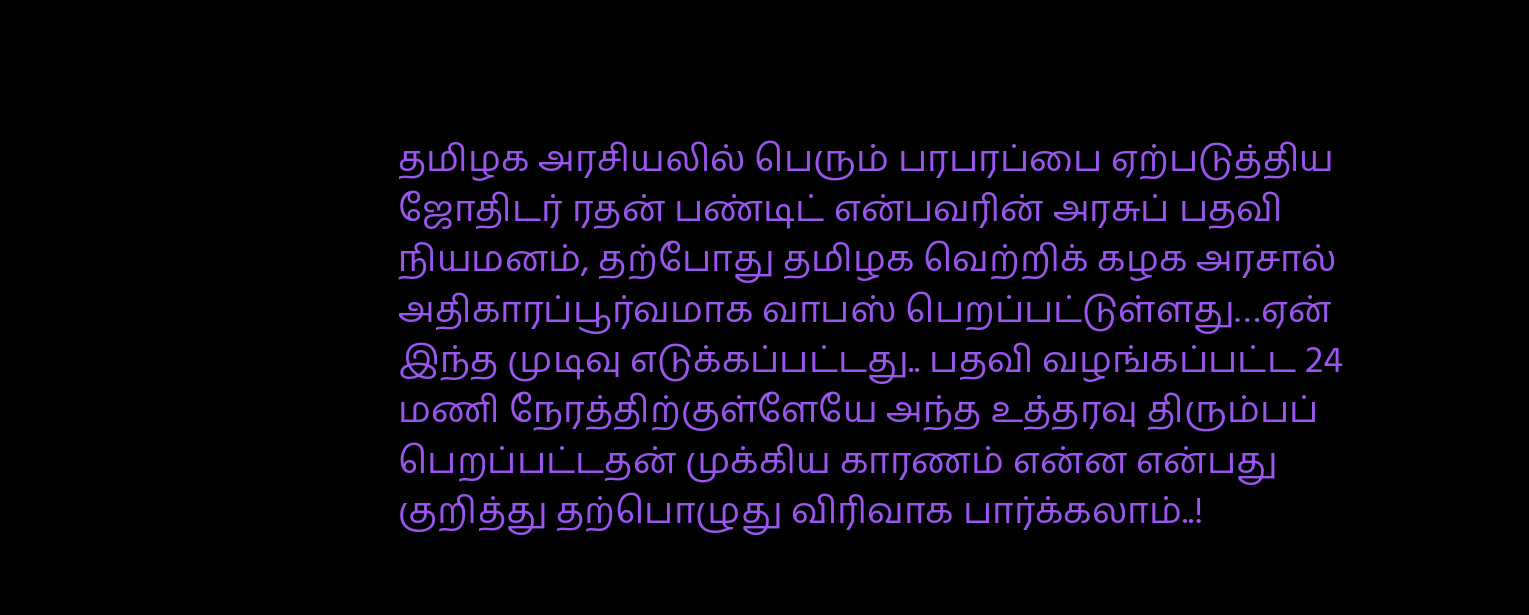தமிழக அரசியலில் பெரும் பரபரப்பை ஏற்படுத்திய ஜோதிடர் ரதன் பண்டிட் என்பவரின் அரசுப் பதவி நியமனம், தற்போது தமிழக வெற்றிக் கழக அரசால் அதிகாரப்பூர்வமாக வாபஸ் பெறப்பட்டுள்ளது…ஏன் இந்த முடிவு எடுக்கப்பட்டது.. பதவி வழங்கப்பட்ட 24 மணி நேரத்திற்குள்ளேயே அந்த உத்தரவு திரும்பப் பெறப்பட்டதன் முக்கிய காரணம் என்ன என்பது குறித்து தற்பொழுது விரிவாக பார்க்கலாம்..!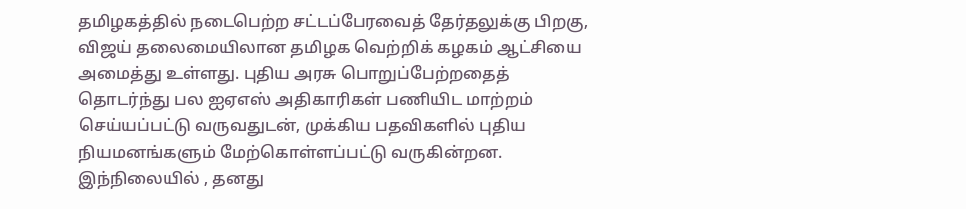தமிழகத்தில் நடைபெற்ற சட்டப்பேரவைத் தேர்தலுக்கு பிறகு, விஜய் தலைமையிலான தமிழக வெற்றிக் கழகம் ஆட்சியை அமைத்து உள்ளது. புதிய அரசு பொறுப்பேற்றதைத் தொடர்ந்து பல ஐஏஎஸ் அதிகாரிகள் பணியிட மாற்றம் செய்யப்பட்டு வருவதுடன், முக்கிய பதவிகளில் புதிய நியமனங்களும் மேற்கொள்ளப்பட்டு வருகின்றன.
இந்நிலையில் , தனது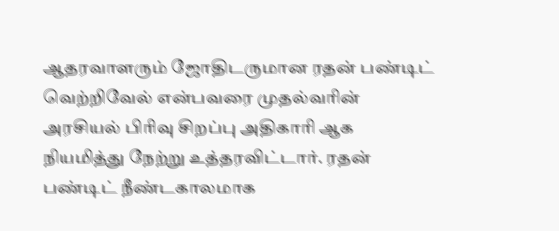ஆதரவாளரும் ஜோதிடருமான ரதன் பண்டிட் வெற்றிவேல் என்பவரை முதல்வரின் அரசியல் பிரிவு சிறப்பு அதிகாரி ஆக நியமித்து நேற்று உத்தரவிட்டார். ரதன் பண்டிட் நீண்டகாலமாக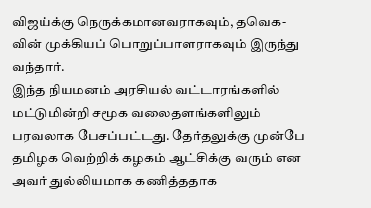விஜய்க்கு நெருக்கமானவராகவும், தவெக-வின் முக்கியப் பொறுப்பாளராகவும் இருந்து வந்தார்.
இந்த நியமனம் அரசியல் வட்டாரங்களில் மட்டுமின்றி சமூக வலைதளங்களிலும் பரவலாக பேசப்பட்டது. தேர்தலுக்கு முன்பே தமிழக வெற்றிக் கழகம் ஆட்சிக்கு வரும் என அவர் துல்லியமாக கணித்ததாக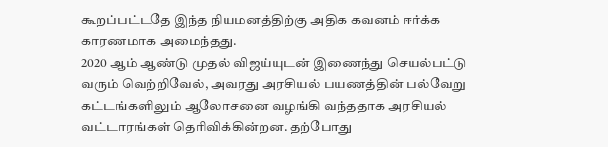கூறப்பட்டதே இந்த நியமனத்திற்கு அதிக கவனம் ஈர்க்க காரணமாக அமைந்தது.
2020 ஆம் ஆண்டு முதல் விஜய்யுடன் இணைந்து செயல்பட்டு வரும் வெற்றிவேல், அவரது அரசியல் பயணத்தின் பல்வேறு கட்டங்களிலும் ஆலோசனை வழங்கி வந்ததாக அரசியல் வட்டாரங்கள் தெரிவிக்கின்றன. தற்போது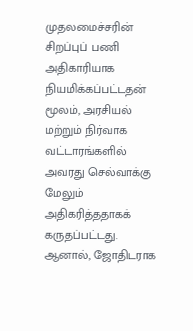முதலமைச்சரின் சிறப்புப் பணி அதிகாரியாக நியமிக்கப்பட்டதன் மூலம், அரசியல் மற்றும் நிர்வாக வட்டாரங்களில் அவரது செல்வாக்கு மேலும் அதிகரித்ததாகக் கருதப்பட்டது.
ஆனால், ஜோதிடராக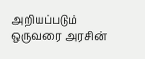அறியப்படும் ஒருவரை அரசின்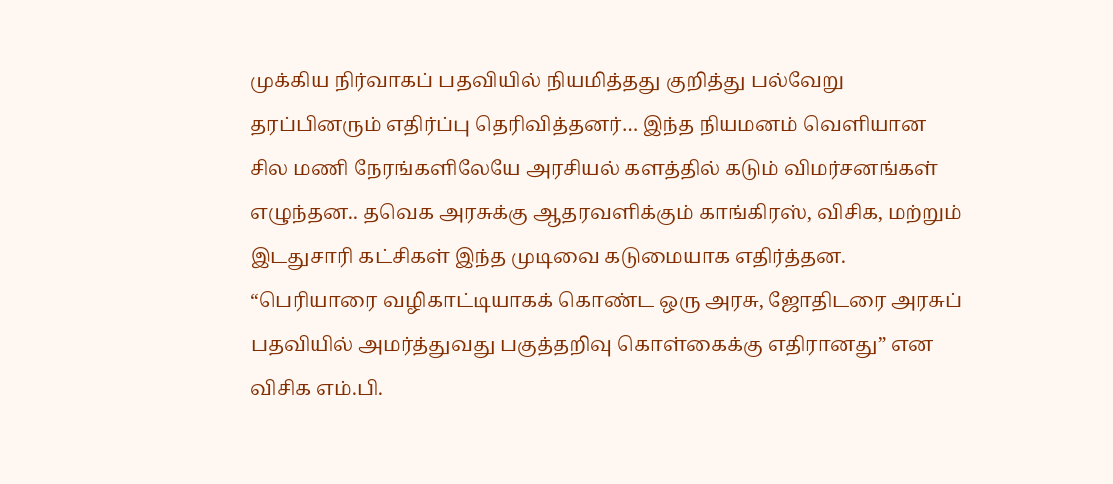முக்கிய நிர்வாகப் பதவியில் நியமித்தது குறித்து பல்வேறு தரப்பினரும் எதிர்ப்பு தெரிவித்தனர்… இந்த நியமனம் வெளியான சில மணி நேரங்களிலேயே அரசியல் களத்தில் கடும் விமர்சனங்கள் எழுந்தன.. தவெக அரசுக்கு ஆதரவளிக்கும் காங்கிரஸ், விசிக, மற்றும் இடதுசாரி கட்சிகள் இந்த முடிவை கடுமையாக எதிர்த்தன.
“பெரியாரை வழிகாட்டியாகக் கொண்ட ஒரு அரசு, ஜோதிடரை அரசுப் பதவியில் அமர்த்துவது பகுத்தறிவு கொள்கைக்கு எதிரானது” என விசிக எம்.பி.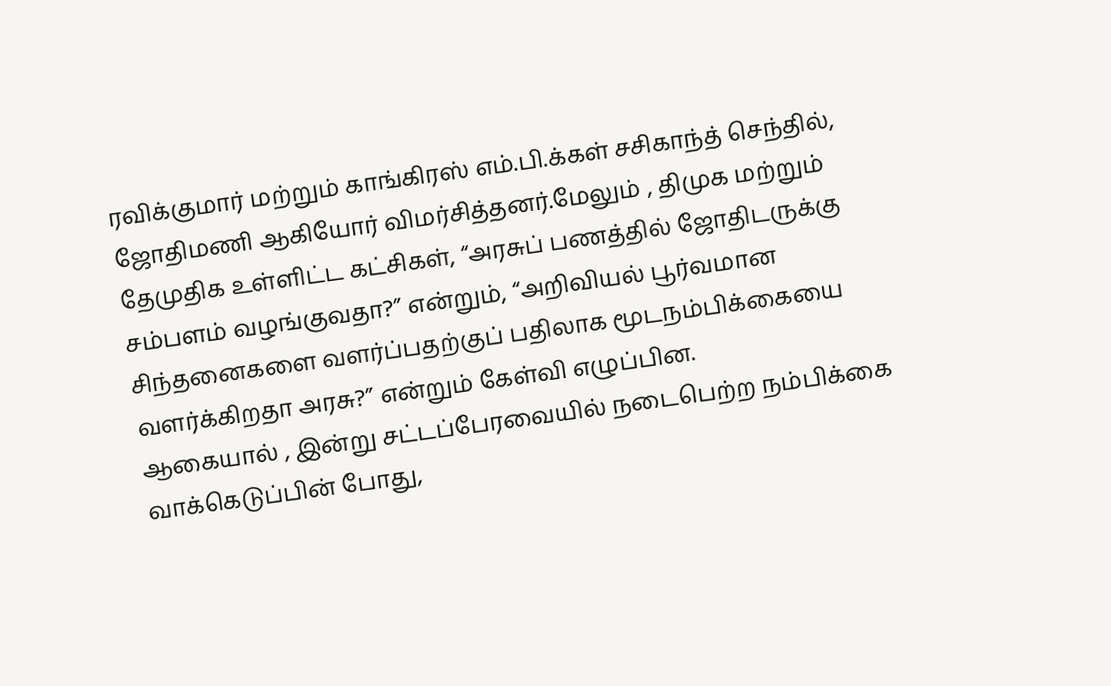ரவிக்குமார் மற்றும் காங்கிரஸ் எம்.பி.க்கள் சசிகாந்த் செந்தில், ஜோதிமணி ஆகியோர் விமர்சித்தனர்.மேலும் , திமுக மற்றும் தேமுதிக உள்ளிட்ட கட்சிகள், “அரசுப் பணத்தில் ஜோதிடருக்கு சம்பளம் வழங்குவதா?” என்றும், “அறிவியல் பூர்வமான சிந்தனைகளை வளர்ப்பதற்குப் பதிலாக மூடநம்பிக்கையை வளர்க்கிறதா அரசு?” என்றும் கேள்வி எழுப்பின.
ஆகையால் , இன்று சட்டப்பேரவையில் நடைபெற்ற நம்பிக்கை வாக்கெடுப்பின் போது,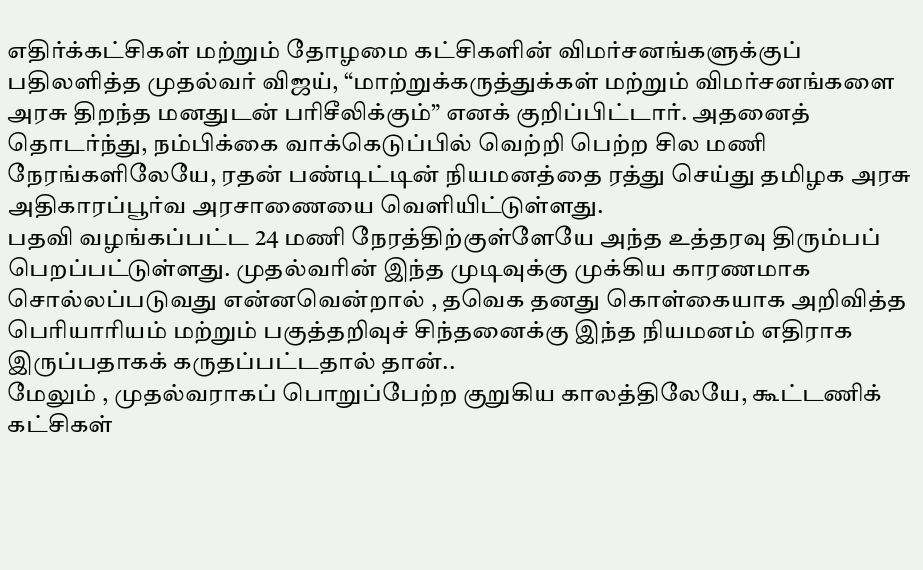எதிர்க்கட்சிகள் மற்றும் தோழமை கட்சிகளின் விமர்சனங்களுக்குப் பதிலளித்த முதல்வர் விஜய், “மாற்றுக்கருத்துக்கள் மற்றும் விமர்சனங்களை அரசு திறந்த மனதுடன் பரிசீலிக்கும்” எனக் குறிப்பிட்டார். அதனைத் தொடர்ந்து, நம்பிக்கை வாக்கெடுப்பில் வெற்றி பெற்ற சில மணி நேரங்களிலேயே, ரதன் பண்டிட்டின் நியமனத்தை ரத்து செய்து தமிழக அரசு அதிகாரப்பூர்வ அரசாணையை வெளியிட்டுள்ளது.
பதவி வழங்கப்பட்ட 24 மணி நேரத்திற்குள்ளேயே அந்த உத்தரவு திரும்பப் பெறப்பட்டுள்ளது. முதல்வரின் இந்த முடிவுக்கு முக்கிய காரணமாக சொல்லப்படுவது என்னவென்றால் , தவெக தனது கொள்கையாக அறிவித்த பெரியாரியம் மற்றும் பகுத்தறிவுச் சிந்தனைக்கு இந்த நியமனம் எதிராக இருப்பதாகக் கருதப்பட்டதால் தான்..
மேலும் , முதல்வராகப் பொறுப்பேற்ற குறுகிய காலத்திலேயே, கூட்டணிக் கட்சிகள்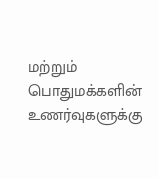மற்றும் பொதுமக்களின் உணர்வுகளுக்கு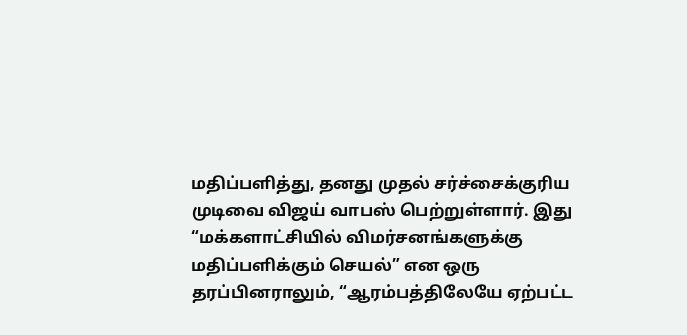மதிப்பளித்து, தனது முதல் சர்ச்சைக்குரிய முடிவை விஜய் வாபஸ் பெற்றுள்ளார். இது “மக்களாட்சியில் விமர்சனங்களுக்கு மதிப்பளிக்கும் செயல்” என ஒரு தரப்பினராலும், “ஆரம்பத்திலேயே ஏற்பட்ட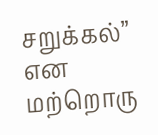சறுக்கல்” என மற்றொரு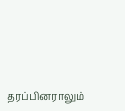தரப்பினராலும்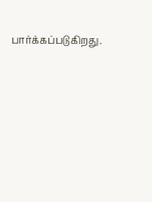பார்க்கப்படுகிறது.